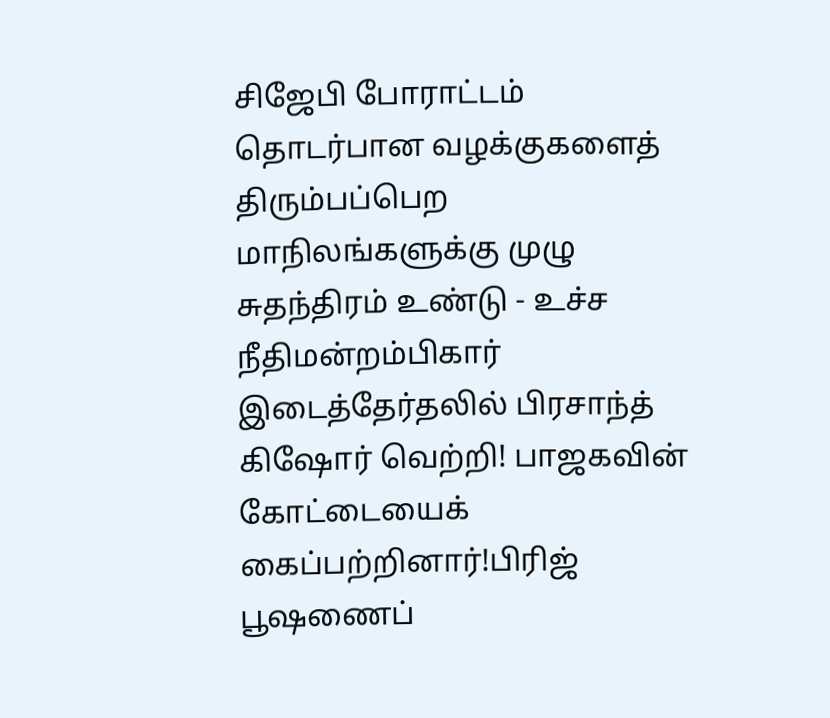சிஜேபி போராட்டம் தொடர்பான வழக்குகளைத் திரும்பப்பெற மாநிலங்களுக்கு முழு சுதந்திரம் உண்டு - உச்ச நீதிமன்றம்பிகார் இடைத்தேர்தலில் பிரசாந்த் கிஷோர் வெற்றி! பாஜகவின் கோட்டையைக் கைப்பற்றினார்!பிரிஜ் பூஷணைப்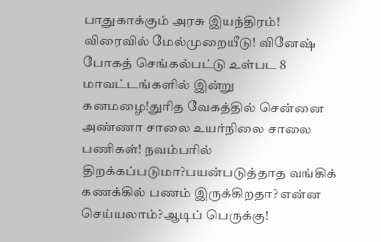பாதுகாக்கும் அரசு இயந்திரம்! விரைவில் மேல்முறையீடு! வினேஷ் போகத் செங்கல்பட்டு உள்பட 8 மாவட்டங்களில் இன்று கனமழை!துரித வேகத்தில் சென்னை அண்ணா சாலை உயர்நிலை சாலை பணிகள்! நவம்பரில் திறக்கப்படுமா?பயன்படுத்தாத வங்கிக் கணக்கில் பணம் இருக்கிறதா? என்ன செய்யலாம்?ஆடிப் பெருக்கு!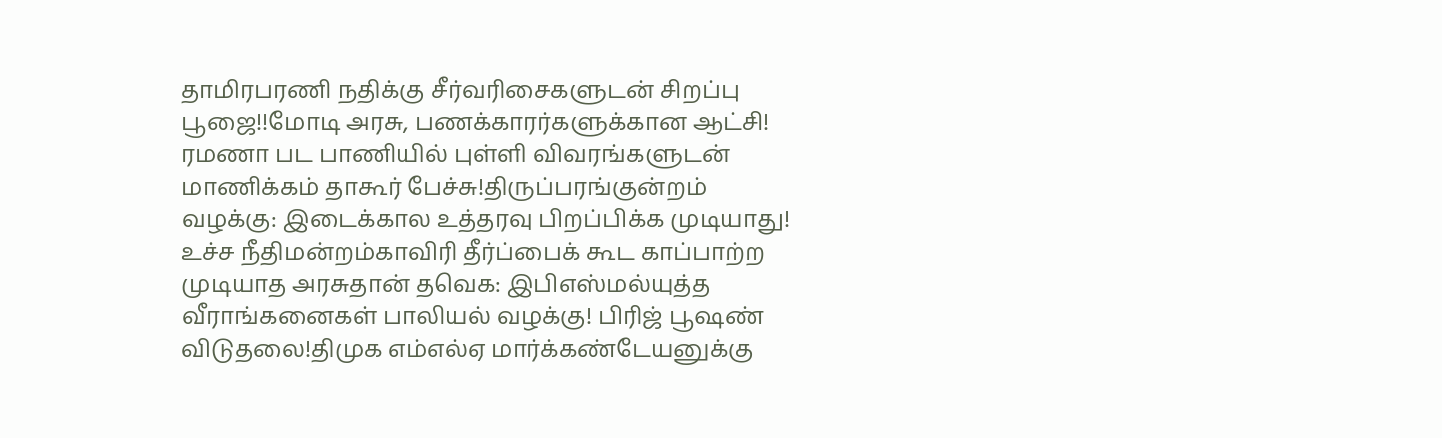தாமிரபரணி நதிக்கு சீர்வரிசைகளுடன் சிறப்பு பூஜை!!மோடி அரசு, பணக்காரர்களுக்கான ஆட்சி! ரமணா பட பாணியில் புள்ளி விவரங்களுடன் மாணிக்கம் தாகூர் பேச்சு!திருப்பரங்குன்றம் வழக்கு: இடைக்கால உத்தரவு பிறப்பிக்க முடியாது! உச்ச நீதிமன்றம்காவிரி தீர்ப்பைக் கூட காப்பாற்ற முடியாத அரசுதான் தவெக: இபிஎஸ்மல்யுத்த வீராங்கனைகள் பாலியல் வழக்கு! பிரிஜ் பூஷண் விடுதலை!திமுக எம்எல்ஏ மார்க்கண்டேயனுக்கு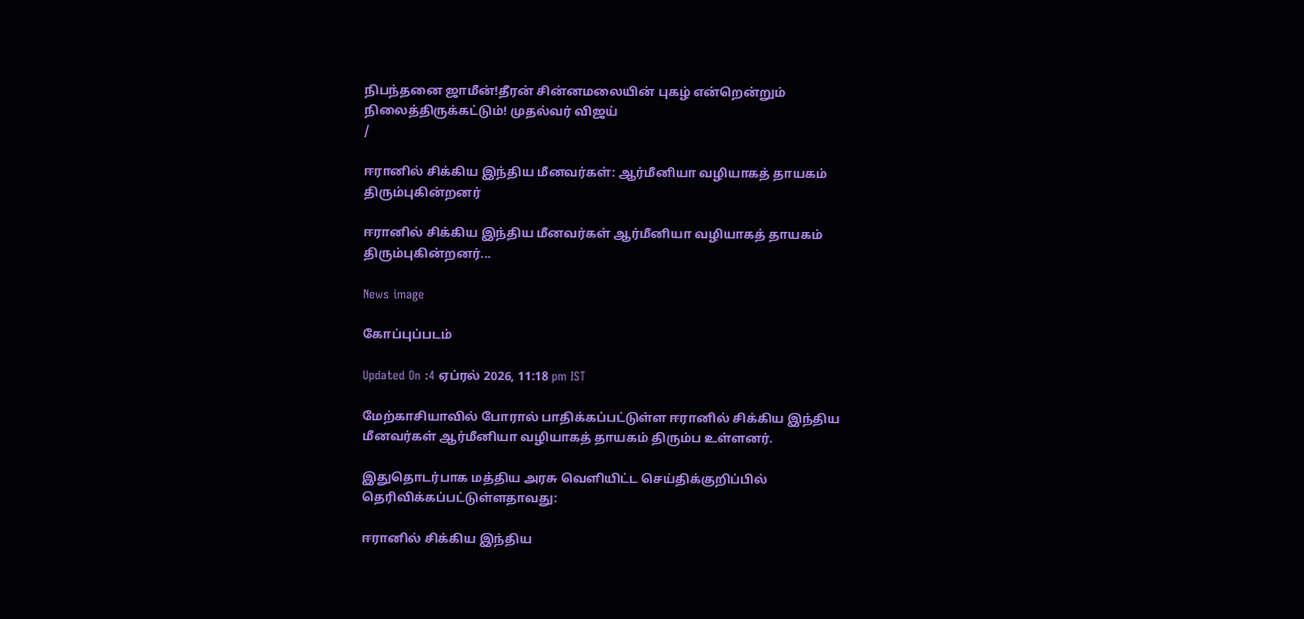நிபந்தனை ஜாமீன்!தீரன் சின்னமலையின் புகழ் என்றென்றும் நிலைத்திருக்கட்டும்! முதல்வர் விஜய்
/

ஈரானில் சிக்கிய இந்திய மீனவர்கள்: ஆர்மீனியா வழியாகத் தாயகம் திரும்புகின்றனர்

ஈரானில் சிக்கிய இந்திய மீனவர்கள் ஆர்மீனியா வழியாகத் தாயகம் திரும்புகின்றனர்...

News image

கோப்புப்படம்

Updated On :4 ஏப்ரல் 2026, 11:18 pm IST

மேற்காசியாவில் போரால் பாதிக்கப்பட்டுள்ள ஈரானில் சிக்கிய இந்திய மீனவர்கள் ஆர்மீனியா வழியாகத் தாயகம் திரும்ப உள்ளனர்.

இதுதொடர்பாக மத்திய அரசு வெளியிட்ட செய்திக்குறிப்பில் தெரிவிக்கப்பட்டுள்ளதாவது:

ஈரானில் சிக்கிய இந்திய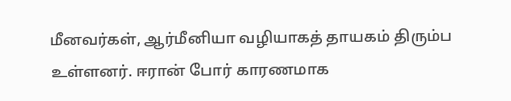மீனவர்கள், ஆர்மீனியா வழியாகத் தாயகம் திரும்ப உள்ளனர். ஈரான் போர் காரணமாக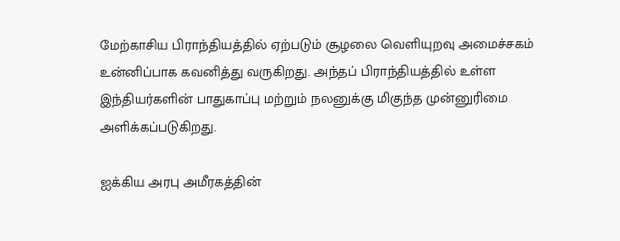மேற்காசிய பிராந்தியத்தில் ஏற்படும் சூழலை வெளியுறவு அமைச்சகம் உன்னிப்பாக கவனித்து வருகிறது. அந்தப் பிராந்தியத்தில் உள்ள இந்தியர்களின் பாதுகாப்பு மற்றும் நலனுக்கு மிகுந்த முன்னுரிமை அளிக்கப்படுகிறது.

ஐக்கிய அரபு அமீரகத்தின்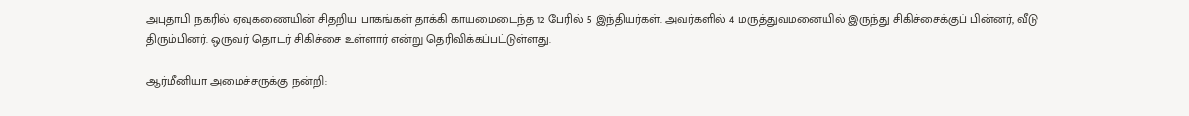அபுதாபி நகரில் ஏவுகணையின் சிதறிய பாகங்கள் தாக்கி காயமைடைந்த 12 பேரில் 5 இந்தியர்கள். அவர்களில் 4 மருத்துவமனையில் இருந்து சிகிச்சைக்குப் பின்னர், வீடு திரும்பினர். ஒருவர் தொடர் சிகிச்சை உள்ளார் என்று தெரிவிக்கப்பட்டுள்ளது.

ஆர்மீனியா அமைச்சருக்கு நன்றி: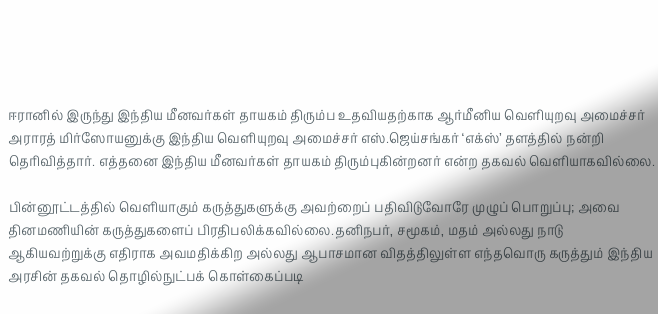ஈரானில் இருந்து இந்திய மீனவர்கள் தாயகம் திரும்ப உதவியதற்காக ஆர்மீனிய வெளியுறவு அமைச்சர் அராரத் மிர்ஸோயனுக்கு இந்திய வெளியுறவு அமைச்சர் எஸ்.ஜெய்சங்கர் ‘எக்ஸ்’ தளத்தில் நன்றி தெரிவித்தார். எத்தனை இந்திய மீனவர்கள் தாயகம் திரும்புகின்றனர் என்ற தகவல் வெளியாகவில்லை.

பின்னூட்டத்தில் வெளியாகும் கருத்துகளுக்கு அவற்றைப் பதிவிடுவோரே முழுப் பொறுப்பு; அவை தினமணியின் கருத்துகளைப் பிரதிபலிக்கவில்லை.தனிநபர், சமூகம், மதம் அல்லது நாடு ஆகியவற்றுக்கு எதிராக அவமதிக்கிற அல்லது ஆபாசமான விதத்திலுள்ள எந்தவொரு கருத்தும் இந்திய அரசின் தகவல் தொழில்நுட்பக் கொள்கைப்படி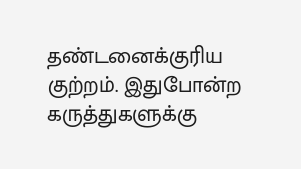தண்டனைக்குரிய குற்றம். இதுபோன்ற கருத்துகளுக்கு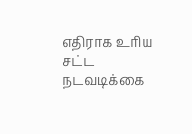எதிராக உரிய சட்ட நடவடிக்கை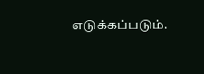எடுக்கப்படும்.